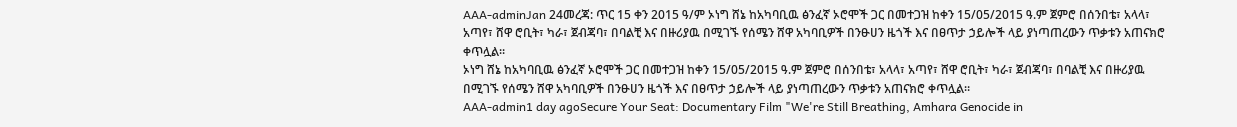AAA-adminJan 24መረጃ: ጥር 15 ቀን 2015 ዓ/ም ኦነግ ሸኔ ከአካባቢዉ ፅንፈኛ ኦሮሞች ጋር በመተጋዝ ከቀን 15/05/2015 ዓ.ም ጀምሮ በሰንበቴ፣ አላላ፣ አጣየ፣ ሸዋ ሮቢት፣ ካራ፣ ጀብጃባ፣ በባልቺ እና በዙሪያዉ በሚገኙ የሰሜን ሸዋ አካባቢዎች በንፁሀን ዜጎች እና በፀጥታ ኃይሎች ላይ ያነጣጠረውን ጥቃቱን አጠናክሮ ቀጥሏል።
ኦነግ ሸኔ ከአካባቢዉ ፅንፈኛ ኦሮሞች ጋር በመተጋዝ ከቀን 15/05/2015 ዓ.ም ጀምሮ በሰንበቴ፣ አላላ፣ አጣየ፣ ሸዋ ሮቢት፣ ካራ፣ ጀብጃባ፣ በባልቺ እና በዙሪያዉ በሚገኙ የሰሜን ሸዋ አካባቢዎች በንፁሀን ዜጎች እና በፀጥታ ኃይሎች ላይ ያነጣጠረውን ጥቃቱን አጠናክሮ ቀጥሏል።
AAA-admin1 day agoSecure Your Seat: Documentary Film "We're Still Breathing, Amhara Genocide in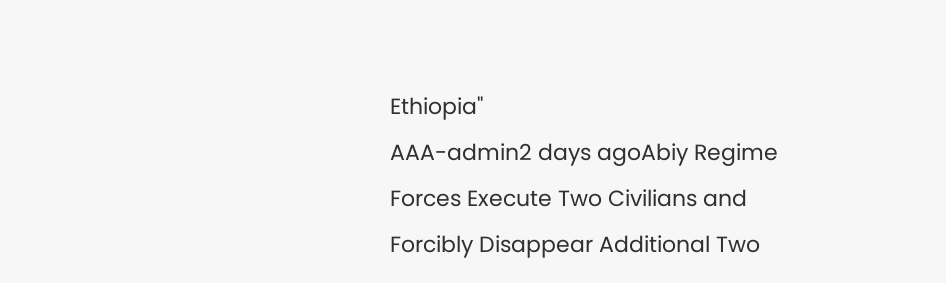Ethiopia"
AAA-admin2 days agoAbiy Regime Forces Execute Two Civilians and Forcibly Disappear Additional Two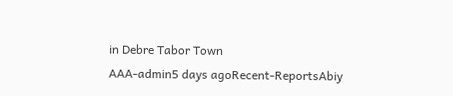in Debre Tabor Town
AAA-admin5 days agoRecent-ReportsAbiy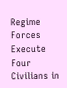Regime Forces Execute Four Civilians in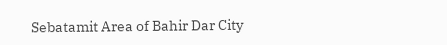Sebatamit Area of Bahir Dar City